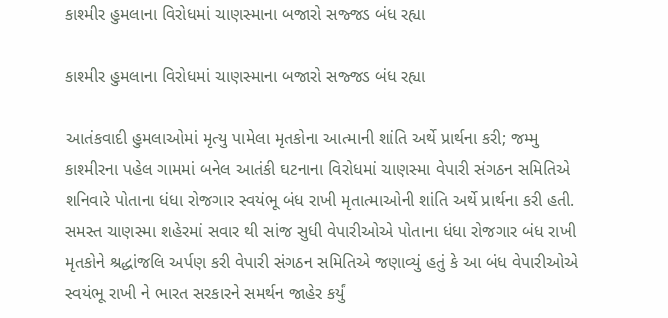કાશ્મીર હુમલાના વિરોધમાં ચાણસ્માના બજારો સજ્જડ બંધ રહ્યા

કાશ્મીર હુમલાના વિરોધમાં ચાણસ્માના બજારો સજ્જડ બંધ રહ્યા

આતંકવાદી હુમલાઓમાં મૃત્યુ પામેલા મૃતકોના આત્માની શાંતિ અર્થે પ્રાર્થના કરી; જમ્મુ કાશ્મીરના પહેલ ગામમાં બનેલ આતંકી ઘટનાના વિરોધમાં ચાણસ્મા વેપારી સંગઠન સમિતિએ શનિવારે પોતાના ધંધા રોજગાર સ્વયંભૂ બંધ રાખી મૃતાત્માઓની શાંતિ અર્થે પ્રાર્થના કરી હતી. સમસ્ત ચાણસ્મા શહેરમાં સવાર થી સાંજ સુધી વેપારીઓએ પોતાના ધંધા રોજગાર બંધ રાખી મૃતકોને શ્રદ્ધાંજલિ અર્પણ કરી વેપારી સંગઠન સમિતિએ જણાવ્યું હતું કે આ બંધ વેપારીઓએ સ્વયંભૂ રાખી ને ભારત સરકારને સમર્થન જાહેર કર્યું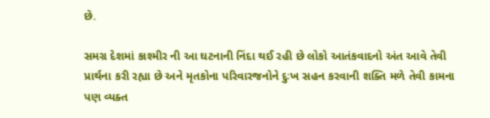છે.

સમગ્ર દેશમાં કાશ્મીર ની આ ઘટનાની નિંદા થઈ રહી છે લોકો આતંકવાદનો અંત આવે તેવી પ્રાર્થના કરી રહ્યા છે અને મૃતકોના પરિવારજનોને દુઃખ સહન કરવાની શક્તિ મળે તેવી કામના પણ વ્યક્ત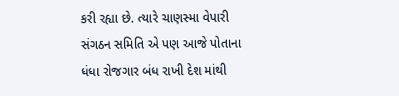કરી રહ્યા છે. ત્યારે ચાણસ્મા વેપારી સંગઠન સમિતિ એ પણ આજે પોતાના ધંધા રોજગાર બંધ રાખી દેશ માંથી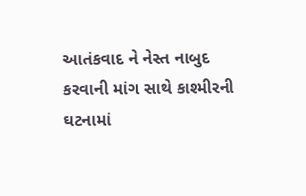આતંકવાદ ને નેસ્ત નાબુદ કરવાની માંગ સાથે કાશ્મીરની ઘટનામાં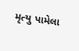મૃત્યુ પામેલા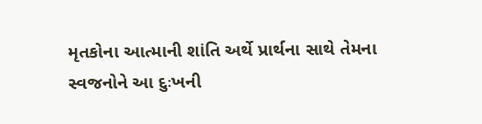મૃતકોના આત્માની શાંતિ અર્થે પ્રાર્થના સાથે તેમના સ્વજનોને આ દુઃખની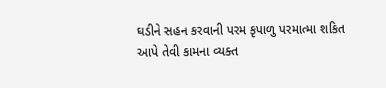ઘડીને સહન કરવાની પરમ કૃપાળુ પરમાત્મા શકિત આપે તેવી કામના વ્યક્ત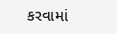કરવામાં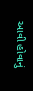આવી હોવાનું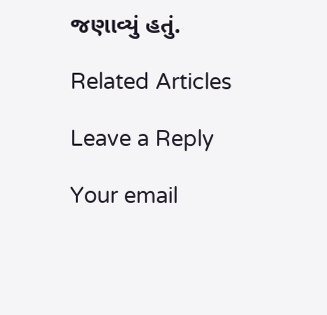જણાવ્યું હતું.

Related Articles

Leave a Reply

Your email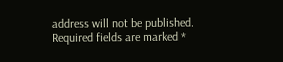address will not be published. Required fields are marked *